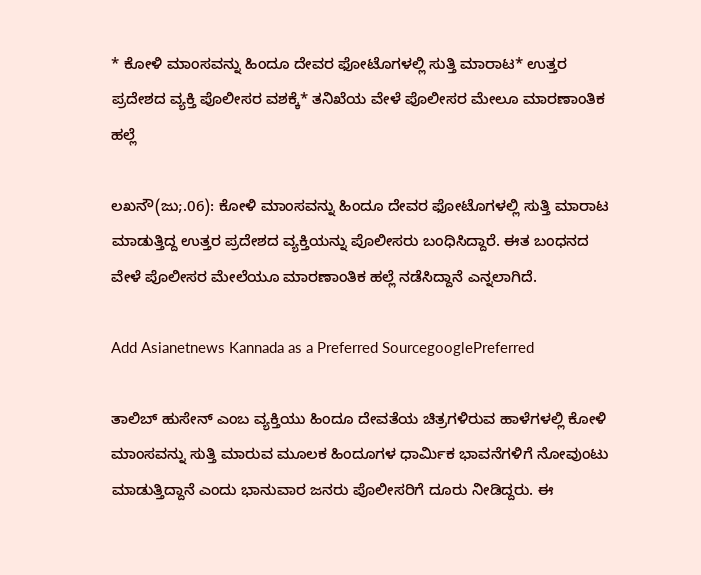* ಕೋಳಿ ಮಾಂಸವನ್ನು ಹಿಂದೂ ದೇವರ ಫೋಟೊಗಳಲ್ಲಿ ಸುತ್ತಿ ಮಾರಾಟ* ಉತ್ತರ ಪ್ರದೇಶದ ವ್ಯಕ್ತಿ ಪೊಲೀಸರ ವಶಕ್ಕೆ* ತನಿಖೆಯ ವೇಳೆ ಪೊಲೀಸರ ಮೇಲೂ ಮಾರಣಾಂತಿಕ ಹಲ್ಲೆ

ಲಖನೌ(ಜು;.06): ಕೋಳಿ ಮಾಂಸವನ್ನು ಹಿಂದೂ ದೇವರ ಫೋಟೊಗಳಲ್ಲಿ ಸುತ್ತಿ ಮಾರಾಟ ಮಾಡುತ್ತಿದ್ದ ಉತ್ತರ ಪ್ರದೇಶದ ವ್ಯಕ್ತಿಯನ್ನು ಪೊಲೀಸರು ಬಂಧಿಸಿದ್ದಾರೆ. ಈತ ಬಂಧನದ ವೇಳೆ ಪೊಲೀಸರ ಮೇಲೆಯೂ ಮಾರಣಾಂತಿಕ ಹಲ್ಲೆ ನಡೆಸಿದ್ದಾನೆ ಎನ್ನಲಾಗಿದೆ.

Add Asianetnews Kannada as a Preferred SourcegooglePreferred

ತಾಲಿಬ್‌ ಹುಸೇನ್‌ ಎಂಬ ವ್ಯಕ್ತಿಯು ಹಿಂದೂ ದೇವತೆಯ ಚಿತ್ರಗಳಿರುವ ಹಾಳೆಗಳಲ್ಲಿ ಕೋಳಿ ಮಾಂಸವನ್ನು ಸುತ್ತಿ ಮಾರುವ ಮೂಲಕ ಹಿಂದೂಗಳ ಧಾರ್ಮಿಕ ಭಾವನೆಗಳಿಗೆ ನೋವುಂಟು ಮಾಡುತ್ತಿದ್ದಾನೆ ಎಂದು ಭಾನುವಾರ ಜನರು ಪೊಲೀಸರಿಗೆ ದೂರು ನೀಡಿದ್ದರು. ಈ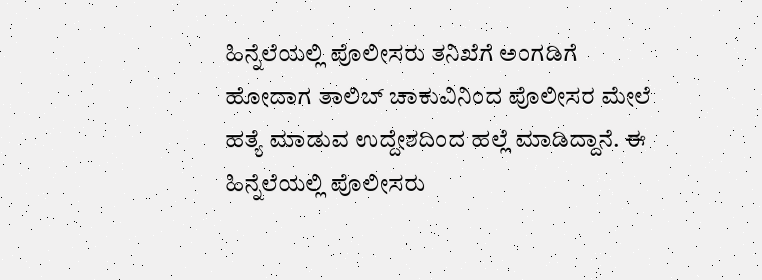ಹಿನ್ನೆಲೆಯಲ್ಲಿ ಪೊಲೀಸರು ತನಿಖೆಗೆ ಅಂಗಡಿಗೆ ಹೋದಾಗ ತಾಲಿಬ್‌ ಚಾಕುವಿನಿಂದ ಪೊಲೀಸರ ಮೇಲೆ ಹತ್ಯೆ ಮಾಡುವ ಉದ್ದೇಶದಿಂದ ಹಲ್ಲೆ ಮಾಡಿದ್ದಾನೆ. ಈ ಹಿನ್ನೆಲೆಯಲ್ಲಿ ಪೊಲೀಸರು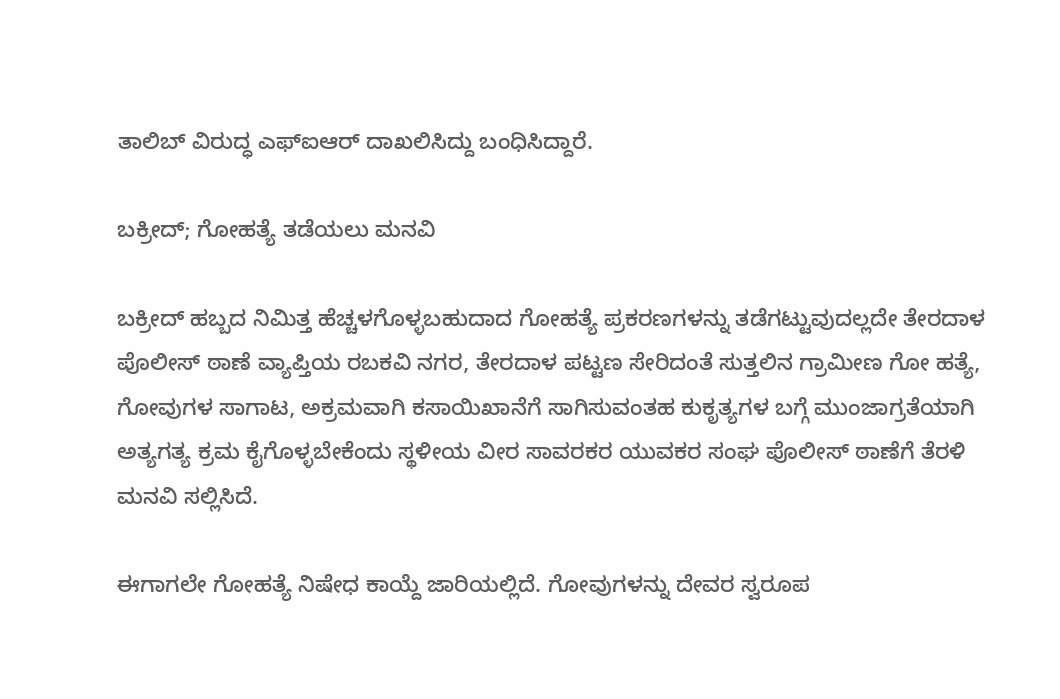ತಾಲಿಬ್‌ ವಿರುದ್ಧ ಎಫ್‌ಐಆರ್‌ ದಾಖಲಿಸಿದ್ದು ಬಂಧಿಸಿದ್ದಾರೆ.

ಬಕ್ರೀದ್‌; ಗೋಹತ್ಯೆ ತಡೆಯಲು ಮನವಿ

ಬಕ್ರೀದ್‌ ಹಬ್ಬದ ನಿಮಿತ್ತ ಹೆಚ್ಚಳಗೊಳ್ಳಬಹುದಾದ ಗೋಹತ್ಯೆ ಪ್ರಕರಣಗಳನ್ನು ತಡೆಗಟ್ಟುವುದಲ್ಲದೇ ತೇರದಾಳ ಪೊಲೀಸ್‌ ಠಾಣೆ ವ್ಯಾಪ್ತಿಯ ರಬಕವಿ ನಗರ, ತೇರದಾಳ ಪಟ್ಟಣ ಸೇರಿದಂತೆ ಸುತ್ತಲಿನ ಗ್ರಾಮೀಣ ಗೋ ಹತ್ಯೆ, ಗೋವುಗಳ ಸಾಗಾಟ, ಅಕ್ರಮವಾಗಿ ಕಸಾಯಿಖಾನೆಗೆ ಸಾಗಿಸುವಂತಹ ಕುಕೃತ್ಯಗಳ ಬಗ್ಗೆ ಮುಂಜಾಗ್ರತೆಯಾಗಿ ಅತ್ಯಗತ್ಯ ಕ್ರಮ ಕೈಗೊಳ್ಳಬೇಕೆಂದು ಸ್ಥಳೀಯ ವೀರ ಸಾವರಕರ ಯುವಕರ ಸಂಘ ಪೊಲೀಸ್‌ ಠಾಣೆಗೆ ತೆರಳಿ ಮನವಿ ಸಲ್ಲಿಸಿದೆ.

ಈಗಾಗಲೇ ಗೋಹತ್ಯೆ ನಿಷೇಧ ಕಾಯ್ದೆ ಜಾರಿಯಲ್ಲಿದೆ. ಗೋವುಗಳನ್ನು ದೇವರ ಸ್ವರೂಪ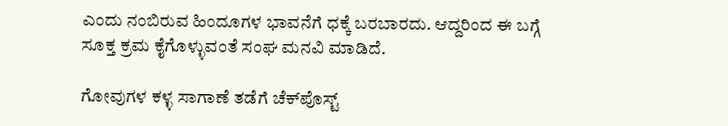ಎಂದು ನಂಬಿರುವ ಹಿಂದೂಗಳ ಭಾವನೆಗೆ ಧಕ್ಕೆ ಬರಬಾರದು. ಆದ್ದರಿಂದ ಈ ಬಗ್ಗೆ ಸೂಕ್ತ ಕ್ರಮ ಕೈಗೊಳ್ಳುವಂತೆ ಸಂಘ ಮನವಿ ಮಾಡಿದೆ.

ಗೋವುಗಳ ಕಳ್ಳ ಸಾಗಾಣೆ ತಡೆಗೆ ಚೆಕ್‌ಪೊಸ್ಟ್‌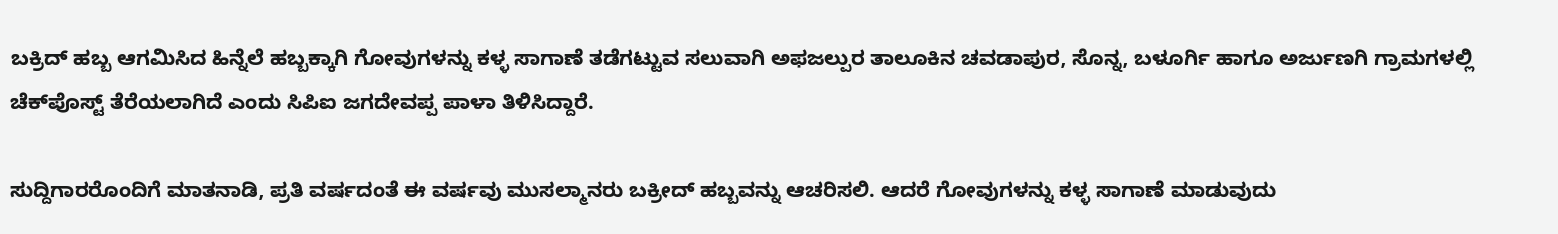ಬಕ್ರಿದ್‌ ಹಬ್ಬ ಆಗಮಿಸಿದ ಹಿನ್ನೆಲೆ ಹಬ್ಬಕ್ಕಾಗಿ ಗೋವುಗಳನ್ನು ಕಳ್ಳ ಸಾಗಾಣೆ ತಡೆಗಟ್ಟುವ ಸಲುವಾಗಿ ಅಫಜಲ್ಪುರ ತಾಲೂಕಿನ ಚವಡಾಪುರ, ಸೊನ್ನ, ಬಳೂರ್ಗಿ ಹಾಗೂ ಅರ್ಜುಣಗಿ ಗ್ರಾಮಗಳಲ್ಲಿ ಚೆಕ್‌ಪೊಸ್ಟ್‌ ತೆರೆಯಲಾಗಿದೆ ಎಂದು ಸಿಪಿಐ ಜಗದೇವಪ್ಪ ಪಾಳಾ ತಿಳಿಸಿದ್ದಾರೆ.

ಸುದ್ದಿಗಾರರೊಂದಿಗೆ ಮಾತನಾಡಿ, ಪ್ರತಿ ವರ್ಷದಂತೆ ಈ ವರ್ಷವು ಮುಸಲ್ಮಾನರು ಬಕ್ರೀದ್‌ ಹಬ್ಬವನ್ನು ಆಚರಿಸಲಿ. ಆದರೆ ಗೋವುಗಳನ್ನು ಕಳ್ಳ ಸಾಗಾಣೆ ಮಾಡುವುದು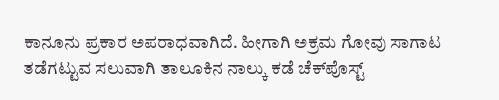ಕಾನೂನು ಪ್ರಕಾರ ಅಪರಾಧವಾಗಿದೆ. ಹೀಗಾಗಿ ಅಕ್ರಮ ಗೋವು ಸಾಗಾಟ ತಡೆಗಟ್ಟುವ ಸಲುವಾಗಿ ತಾಲೂಕಿನ ನಾಲ್ಕು ಕಡೆ ಚೆಕ್‌ಪೊಸ್ಟ್‌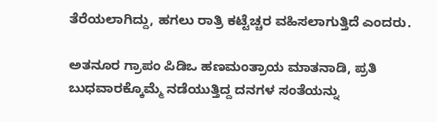ತೆರೆಯಲಾಗಿದ್ದು, ಹಗಲು ರಾತ್ರಿ ಕಟ್ಟೆಚ್ಚರ ವಹಿಸಲಾಗುತ್ತಿದೆ ಎಂದರು.

ಅತನೂರ ಗ್ರಾಪಂ ಪಿಡಿಒ ಹಣಮಂತ್ರಾಯ ಮಾತನಾಡಿ, ಪ್ರತಿ ಬುಧವಾರಕ್ಕೊಮ್ಮೆ ನಡೆಯುತ್ತಿದ್ದ ದನಗಳ ಸಂತೆಯನ್ನು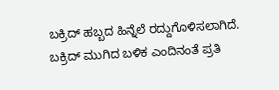ಬಕ್ರಿದ್‌ ಹಬ್ಬದ ಹಿನ್ನೆಲೆ ರದ್ದುಗೊಳಿಸಲಾಗಿದೆ. ಬಕ್ರಿದ್‌ ಮುಗಿದ ಬಳಿಕ ಎಂದಿನಂತೆ ಪ್ರತಿ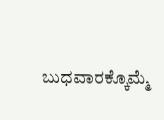ಬುಧವಾರಕ್ಕೊಮ್ಮೆ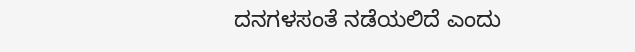ದನಗಳಸಂತೆ ನಡೆಯಲಿದೆ ಎಂದು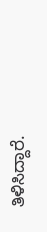ತಿಳಿಸಿದ್ದಾರೆ.